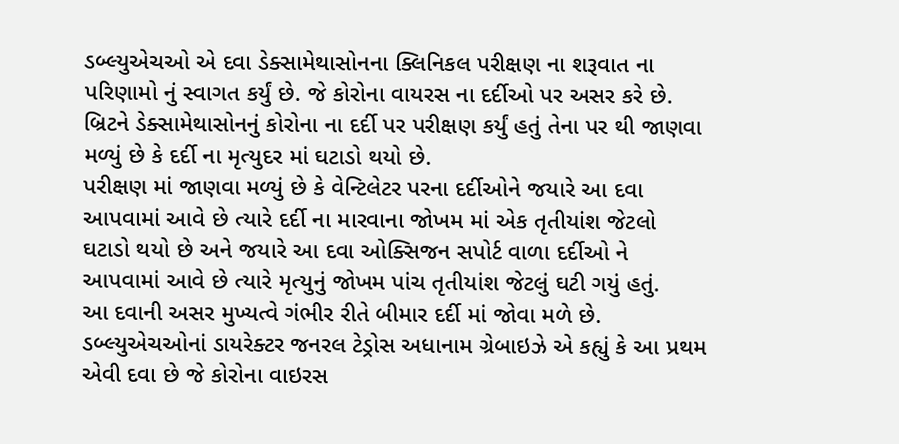ડબ્લ્યુએચઓ એ દવા ડેક્સામેથાસોનના ક્લિનિકલ પરીક્ષણ ના શરૂવાત ના પરિણામો નું સ્વાગત કર્યું છે. જે કોરોના વાયરસ ના દર્દીઓ પર અસર કરે છે. બ્રિટને ડેક્સામેથાસોનનું કોરોના ના દર્દી પર પરીક્ષણ કર્યું હતું તેના પર થી જાણવા મળ્યું છે કે દર્દી ના મૃત્યુદર માં ઘટાડો થયો છે.
પરીક્ષણ માં જાણવા મળ્યું છે કે વેન્ટિલેટર પરના દર્દીઓને જયારે આ દવા આપવામાં આવે છે ત્યારે દર્દી ના મારવાના જોખમ માં એક તૃતીયાંશ જેટલો ઘટાડો થયો છે અને જયારે આ દવા ઓક્સિજન સપોર્ટ વાળા દર્દીઓ ને આપવામાં આવે છે ત્યારે મૃત્યુનું જોખમ પાંચ તૃતીયાંશ જેટલું ઘટી ગયું હતું.
આ દવાની અસર મુખ્યત્વે ગંભીર રીતે બીમાર દર્દી માં જોવા મળે છે. ડબ્લ્યુએચઓનાં ડાયરેક્ટર જનરલ ટેડ્રોસ અધાનામ ગ્રેબાઇઝે એ કહ્યું કે આ પ્રથમ એવી દવા છે જે કોરોના વાઇરસ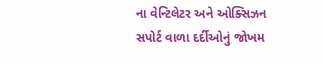ના વેન્ટિલેટર અને ઓક્સિઝન સપોર્ટ વાળા દર્દીઓનું જોખમ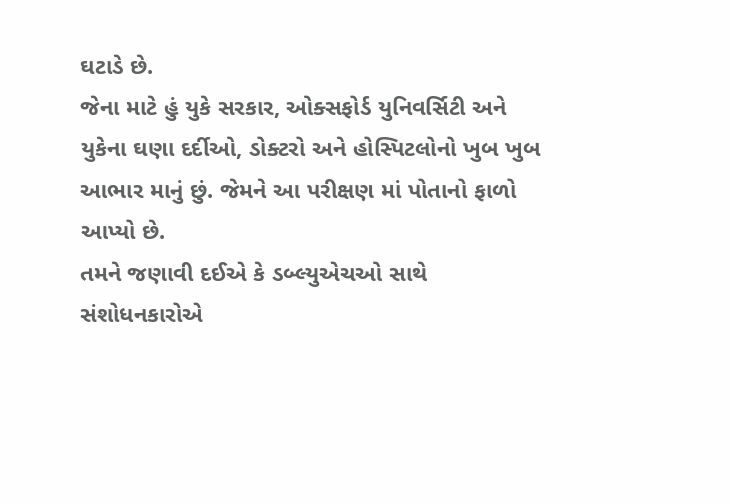ઘટાડે છે.
જેના માટે હું યુકે સરકાર, ઓક્સફોર્ડ યુનિવર્સિટી અને યુકેના ઘણા દર્દીઓ, ડોક્ટરો અને હોસ્પિટલોનો ખુબ ખુબ આભાર માનું છું. જેમને આ પરીક્ષણ માં પોતાનો ફાળો આપ્યો છે.
તમને જણાવી દઈએ કે ડબ્લ્યુએચઓ સાથે સંશોધનકારોએ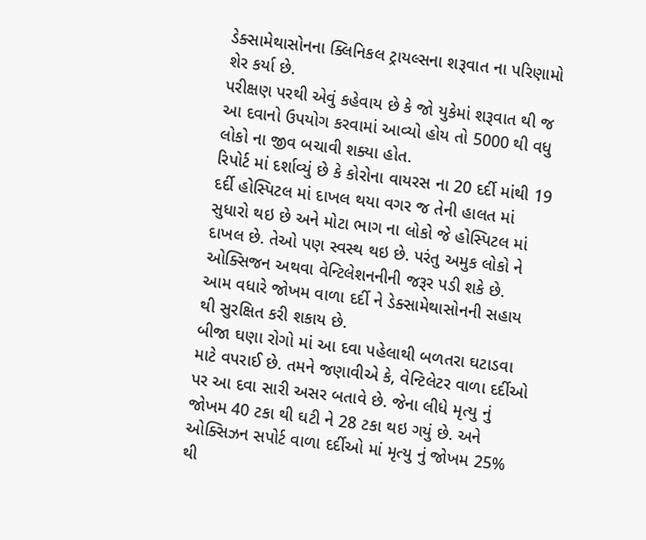ડેક્સામેથાસોનના ક્લિનિકલ ટ્રાયલ્સના શરૂવાત ના પરિણામો શેર કર્યા છે.
પરીક્ષણ પરથી એવું કહેવાય છે કે જો યુકેમાં શરૂવાત થી જ આ દવાનો ઉપયોગ કરવામાં આવ્યો હોય તો 5000 થી વધુ લોકો ના જીવ બચાવી શક્યા હોત.
રિપોર્ટ માં દર્શાવ્યું છે કે કોરોના વાયરસ ના 20 દર્દી માંથી 19 દર્દી હોસ્પિટલ માં દાખલ થયા વગર જ તેની હાલત માં સુધારો થઇ છે અને મોટા ભાગ ના લોકો જે હોસ્પિટલ માં દાખલ છે. તેઓ પણ સ્વસ્થ થઇ છે. પરંતુ અમુક લોકો ને ઓક્સિજન અથવા વેન્ટિલેશનનીની જરૂર પડી શકે છે.
આમ વધારે જોખમ વાળા દર્દી ને ડેક્સામેથાસોનની સહાય થી સુરક્ષિત કરી શકાય છે.
બીજા ઘણા રોગો માં આ દવા પહેલાથી બળતરા ઘટાડવા માટે વપરાઈ છે. તમને જણાવીએ કે, વેન્ટિલેટર વાળા દર્દીઓ પર આ દવા સારી અસર બતાવે છે. જેના લીધે મૃત્યુ નું જોખમ 40 ટકા થી ઘટી ને 28 ટકા થઇ ગયું છે. અને ઓક્સિઝન સપોર્ટ વાળા દર્દીઓ માં મૃત્યુ નું જોખમ 25% થી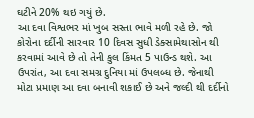ઘટીને 20% થઇ ગયું છે.
આ દવા વિશ્વભર માં ખુબ સસ્તા ભાવે મળી રહે છે. જો કોરોના દર્દીની સારવાર 10 દિવસ સુધી ડેક્સામેથાસોન થી કરવામાં આવે છે તો તેની કુલ કિંમત 5 પાઉન્ડ થશે. આ ઉપરાંત, આ દવા સમગ્ર દુનિયા માં ઉપલબ્ધ છે. જેનાથી મોટા પ્રમાણ આ દવા બનાવી શકાઈ છે અને જલ્દી થી દર્દીનો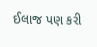ઈલાજ પણ કરી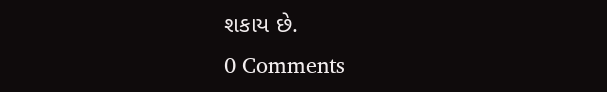શકાય છે.
0 Comments